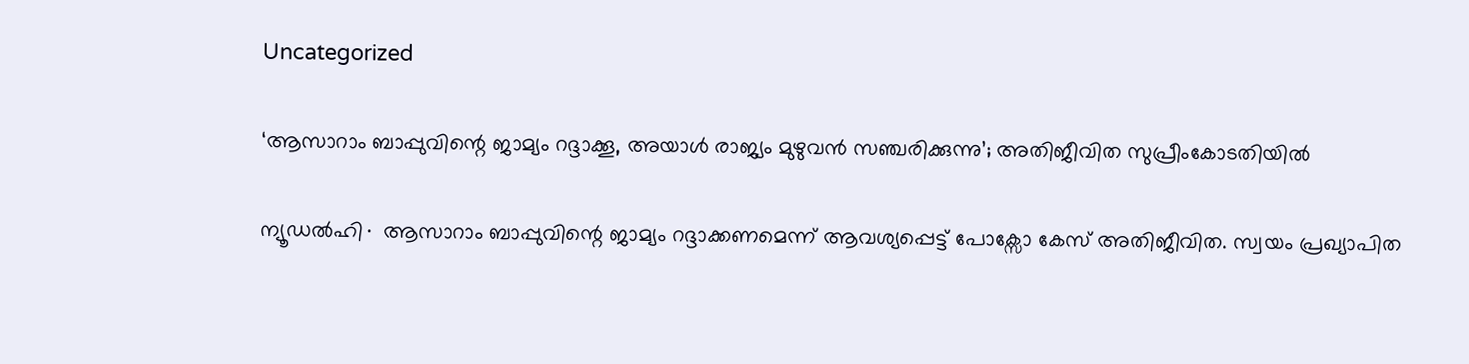Uncategorized

‘ആസാറാം ബാപ്പുവിന്റെ ജാമ്യം റദ്ദാക്കൂ, അയാൾ രാജ്യം മുഴുവൻ സഞ്ചരിക്കുന്നു’; അതിജീവിത സുപ്രീംകോടതിയിൽ

ന്യൂഡൽഹി∙ ആസാറാം ബാപ്പുവിന്റെ ജാമ്യം റദ്ദാക്കണമെന്ന് ആവശ്യപ്പെട്ട് പോക്സോ കേസ് അതിജീവിത. സ്വയം പ്രഖ്യാപിത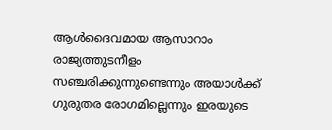ആൾദൈവമായ ആസാറാം രാജ്യത്തുടനീളം സഞ്ചരിക്കുന്നുണ്ടെന്നും അയാൾക്ക് ഗുരുതര രോഗമില്ലെന്നും ഇരയുടെ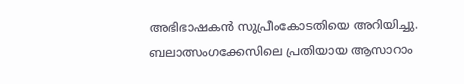അഭിഭാഷകൻ സുപ്രീംകോടതിയെ അറിയിച്ചു. ബലാത്സംഗക്കേസിലെ പ്രതിയായ ആസാറാം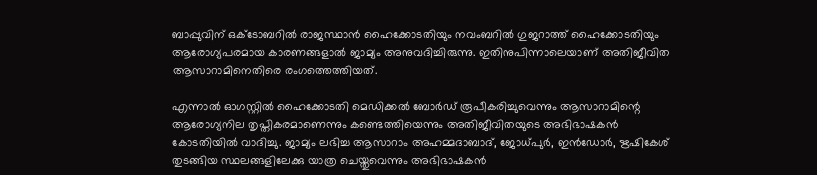ബാപ്പുവിന് ഒക്ടോബറിൽ രാജസ്ഥാൻ ഹൈക്കോടതിയും നവംബറിൽ ഗുജറാത്ത് ഹൈക്കോടതിയും ആരോഗ്യപരമായ കാരണങ്ങളാൽ ജാമ്യം അനുവദിച്ചിരുന്നു. ഇതിനുപിന്നാലെയാണ് അതിജീവിത ആസാറാമിനെതിരെ രംഗത്തെത്തിയത്.

എന്നാൽ ഓഗസ്റ്റിൽ ഹൈക്കോടതി മെഡിക്കൽ ബോർഡ് രൂപീകരിച്ചുവെന്നും ആസാറാമിന്റെ ആരോഗ്യനില തൃപ്തികരമാണെന്നും കണ്ടെത്തിയെന്നും അതിജീവിതയുടെ അഭിഭാഷകൻ കോടതിയിൽ വാദിച്ചു. ജാമ്യം ലഭിച്ച ആസാറാം അഹമ്മദാബാദ്, ജോധ്പുർ, ഇൻഡോർ, ഋഷികേശ് തുടങ്ങിയ സ്ഥലങ്ങളിലേക്കു യാത്ര ചെയ്തുവെന്നും അഭിഭാഷകൻ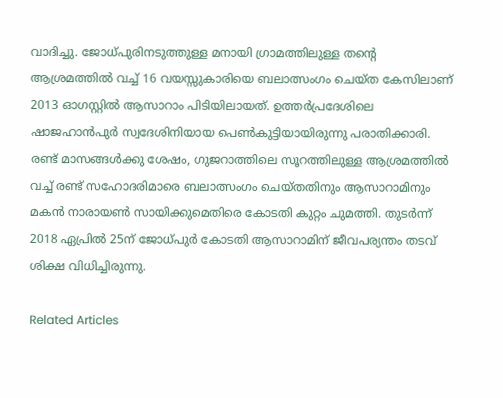വാദിച്ചു. ജോധ്പുരിനടുത്തുള്ള മനായി ഗ്രാമത്തിലുള്ള തന്റെ ആശ്രമത്തിൽ വച്ച് 16 വയസ്സുകാരിയെ ബലാത്സംഗം ചെയ്ത കേസിലാണ് 2013 ഓഗസ്റ്റിൽ ആസാറാം പിടിയിലായത്. ഉത്തർപ്രദേശിലെ ഷാജഹാൻപുർ സ്വദേശിനിയായ പെൺകുട്ടിയായിരുന്നു പരാതിക്കാരി. രണ്ട് മാസങ്ങൾക്കു ശേഷം, ഗുജറാത്തിലെ സൂറത്തിലുള്ള ആശ്രമത്തിൽ വച്ച് രണ്ട് സഹോദരിമാരെ ബലാത്സംഗം ചെയ്തതിനും ആസാറാമിനും മകൻ നാരായൺ സായിക്കുമെതിരെ കോടതി കുറ്റം ചുമത്തി. തുടർന്ന് 2018 ഏപ്രിൽ 25ന് ജോധ്പുർ കോടതി ആസാറാമിന് ജീവപര്യന്തം തടവ് ശിക്ഷ വിധിച്ചിരുന്നു.

Related Articles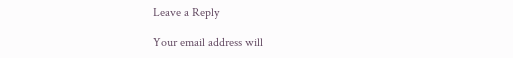Leave a Reply

Your email address will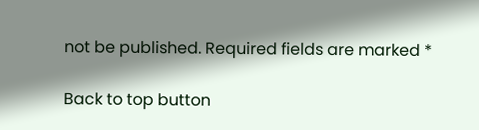not be published. Required fields are marked *

Back to top button